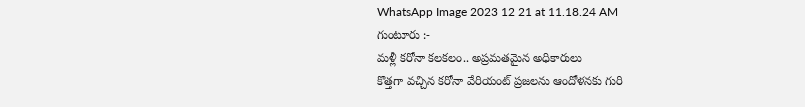WhatsApp Image 2023 12 21 at 11.18.24 AM
గుంటూరు :-
మళ్లీ కరోనా కలకలం.. అప్రమతమైన అధికారులు
కొత్తగా వచ్చిన కరోనా వేరియంట్ ప్రజలను ఆందోళనకు గురి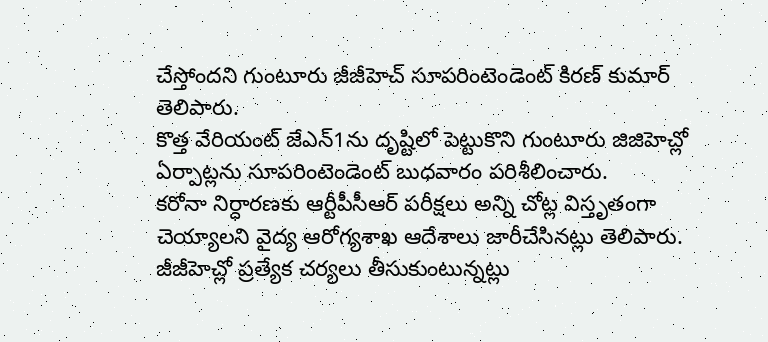చేస్తోందని గుంటూరు జీజీహెచ్ సూపరింటెండెంట్ కిరణ్ కుమార్ తెలిపారు.
కొత్త వేరియంట్ జేఎన్1ను దృష్టిలో పెట్టుకొని గుంటూరు జిజిహెచ్లో ఏర్పాట్లను సూపరింటెండెంట్ బుధవారం పరిశీలించారు.
కరోనా నిర్ధారణకు ఆర్టీపీసీఆర్ పరీక్షలు అన్ని చోట్ల విస్తృతంగా చెయ్యాలని వైద్య ఆరోగ్యశాఖ ఆదేశాలు జారీచేసినట్లు తెలిపారు.
జీజీహెచ్లో ప్రత్యేక చర్యలు తీసుకుంటున్నట్లు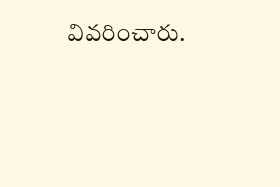వివరించారు.